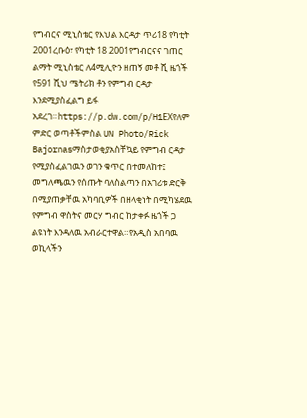የግብርና ሚኒስቴር የእህል እርዳታ ጥሪ18 የካቲት 2001ረቡዕ፣ የካቲት 18 2001የግብርናና ገጠር ልማት ሚኒስቴር ለ4ሚሊዮን ዘጠኝ መቶ ሺ ዜጎች የ591 ሺህ ሜትሪክ ቶን የምግብ ርዳታ እንደሚያስፈልግ ይፋ አደረገ።https://p.dw.com/p/H1EXየለም ምድር ወጣቶችምስል UN Photo/Rick Bajornasማስታወቂያአስቸኳይ የምግብ ርዳታ የሚያስፈልገዉን ወገን ቁጥር በተመለከተ፤ መግለጫዉን የሰጡት ባለስልጣን በአገሪቱ ድርቅ በሚያጠቃቸዉ አካባቢዎች በዘላቂነት በሚካሄደዉ የምግብ ዋስትና መርሃ ግብር ከታቀፉ ዜጎች ጋ ልዩነት እንዳለዉ አብራርተዋል።የአዲስ አበባዉ ወኪላችን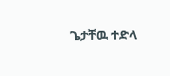ጌታቸዉ ተድላ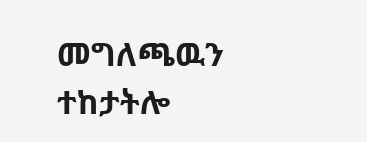መግለጫዉን ተከታትሎ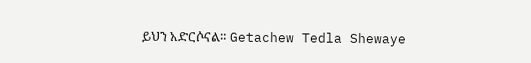ይህን አድርሶናል። Getachew Tedla Shewaye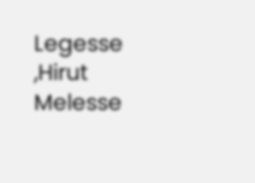Legesse ,Hirut Melesse